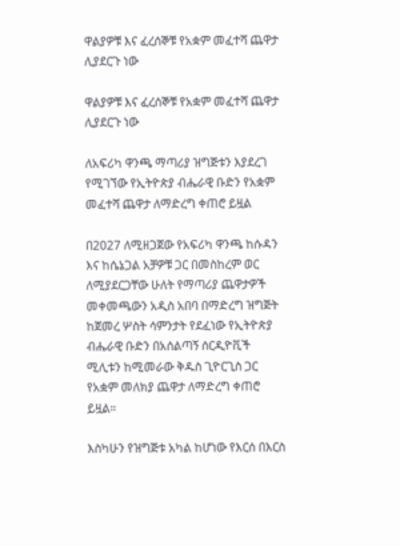ዋልያዎቹ እና ፈረሰኞቹ የአቋም መፈተሻ ጨዋታ ሊያደርጉ ነው

ዋልያዎቹ እና ፈረሰኞቹ የአቋም መፈተሻ ጨዋታ ሊያደርጉ ነው

ለአፍሪካ ዋንጫ ማጣሪያ ዝግጅቱን እያደረገ የሚገኘው የኢትዮጵያ ብሔራዊ ቡድን የአቋም መፈተሻ ጨዋታ ለማድረግ ቀጠሮ ይዟል

በ2027 ለሚዘጋጀው የአፍሪካ ዋንጫ ከሱዳን እና ከሴኔጋል አቻዎቹ ጋር በመስከረም ወር ለሚያደርጋቸው ሁለት የማጣሪያ ጨዋታዎች መቀመጫውን አዲስ አበባ በማድረግ ዝግጅት ከጀመረ ሦስት ሳምንታት የደፈነው የኢትዮጵያ ብሔራዊ ቡድን በአሰልጣኝ ሰርዲዮቪች ሚሊቱን ከሚመራው ቅዱስ ጊዮርጊስ ጋር የአቋም መለክያ ጨዋታ ለማድረግ ቀጠሮ ይዟል።

እስካሁን የዝግጅቱ አካል ከሆነው የእርሰ በእርስ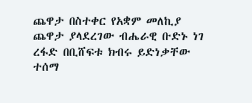ጨዋታ በስተቀር የአቋም መለኪያ ጨዋታ ያላደረገው ብሔራዊ ቡድኑ ነገ ረፋድ በቢሸፍቱ ክብሩ ይድነቃቸው ተሰማ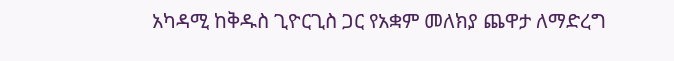አካዳሚ ከቅዱስ ጊዮርጊስ ጋር የአቋም መለክያ ጨዋታ ለማድረግ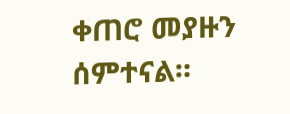ቀጠሮ መያዙን ሰምተናል።